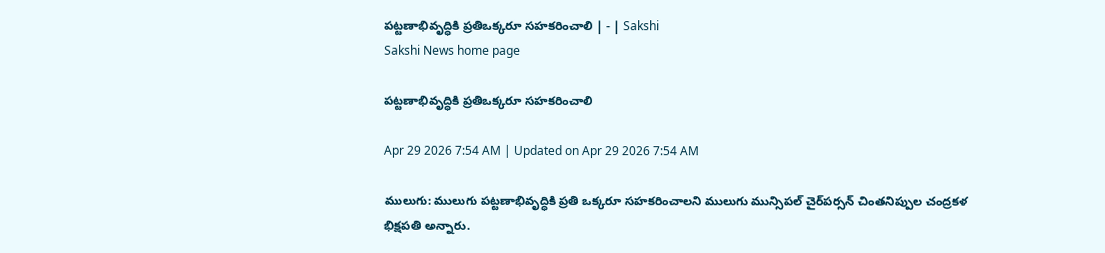పట్టణాభివృద్ధికి ప్రతిఒక్కరూ సహకరించాలి | - | Sakshi
Sakshi News home page

పట్టణాభివృద్ధికి ప్రతిఒక్కరూ సహకరించాలి

Apr 29 2026 7:54 AM | Updated on Apr 29 2026 7:54 AM

ములుగు: ములుగు పట్టణాభివృద్ధికి ప్రతి ఒక్కరూ సహకరించాలని ములుగు మున్సిపల్‌ చైర్‌పర్సన్‌ చింతనిప్పుల చంద్రకళ భిక్షపతి అన్నారు.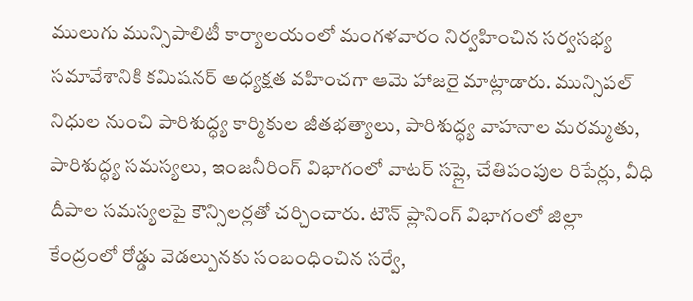ములుగు మున్సిపాలిటీ కార్యాలయంలో మంగళవారం నిర్వహించిన సర్వసభ్య సమావేశానికి కమిషనర్‌ అధ్యక్షత వహించగా ఆమె హాజరై మాట్లాడారు. మున్సిపల్‌ నిధుల నుంచి పారిశుద్ధ్య కార్మికుల జీతభత్యాలు, పారిశుద్ధ్య వాహనాల మరమ్మతు, పారిశుద్ధ్య సమస్యలు, ఇంజనీరింగ్‌ విభాగంలో వాటర్‌ సప్లై, చేతిపంపుల రిపేర్లు, వీధి దీపాల సమస్యలపై కౌన్సిలర్లతో చర్చించారు. టౌన్‌ ప్లానింగ్‌ విభాగంలో జిల్లా కేంద్రంలో రోడ్డు వెడల్పునకు సంబంధించిన సర్వే,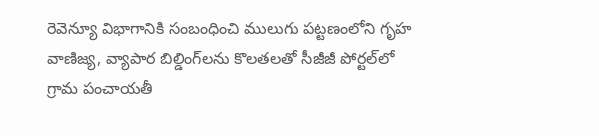రెవెన్యూ విభాగానికి సంబంధించి ములుగు పట్టణంలోని గృహ వాణిజ్య, వ్యాపార బిల్డింగ్‌లను కొలతలతో సీజీజీ పోర్టల్‌లో గ్రామ పంచాయతీ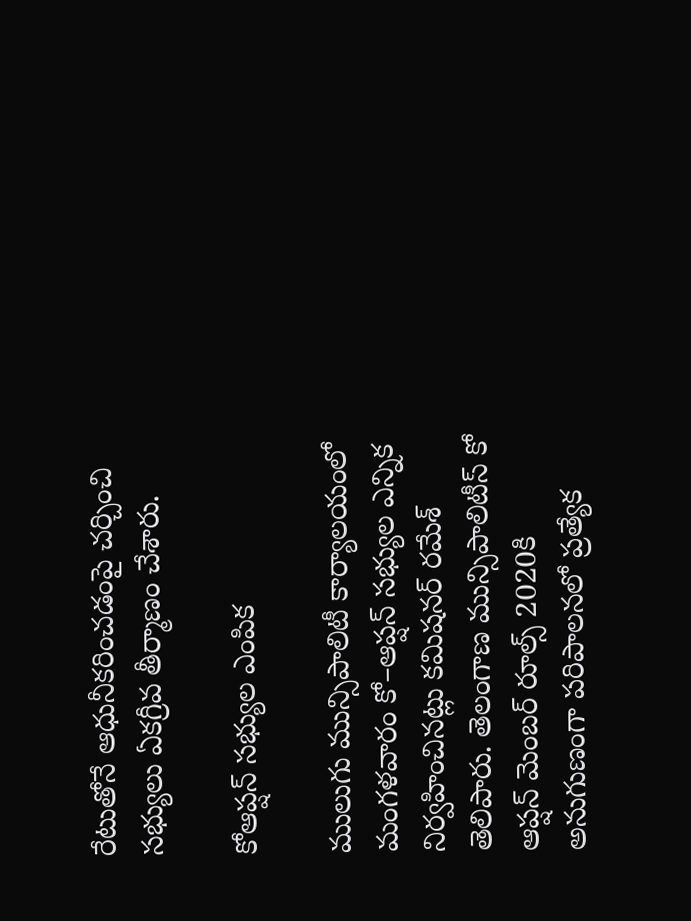రేటుతోనే ఆధునీకరించడంపై చర్చించి సభ్యులు ఏకగ్రీవ తీర్మాణం చేశారు.

కోఆప్షన్‌ సభ్యుల ఎంపిక

ములుగు మున్సిపాలిటీ కార్యాలయంలో మంగళవారం కో–ఆప్షన్‌ సభ్యుల ఎన్నిక నిర్వహించినట్లు కమిషనర్‌ రమేశ్‌ తెలిపారు. తెలంగాణ మున్సిపాలిటీస్‌ కో ఆప్షన్‌ మెంబర్‌ రూల్స్‌ 2020కి అనుగుణంగా పరిపాలనలో ప్రత్యేక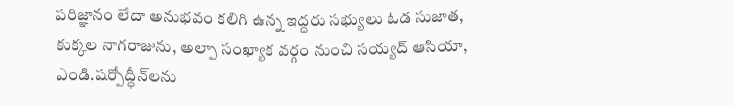పరిజ్ఞానం లేదా అనుభవం కలిగి ఉన్న ఇద్దరు సభ్యులు ఓడ సుజాత, కుక్కల నాగరాజును, అల్పా సంఖ్యాక వర్గం నుంచి సయ్యద్‌ ఆసియా, ఎండి.షర్పోద్ధీన్‌లను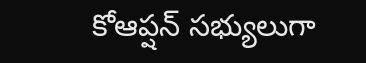కోఆప్షన్‌ సభ్యులుగా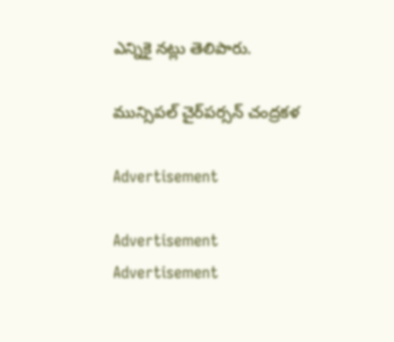ఎన్నికై నట్లు తెలిపారు.

మున్సిపల్‌ చైర్‌పర్సన్‌ చంద్రకళ

Advertisement

Advertisement
Advertisement